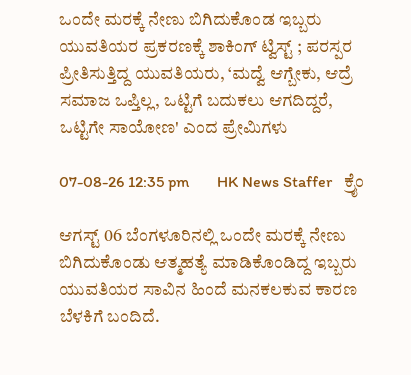ಒಂದೇ ಮರಕ್ಕೆ ನೇಣು ಬಿಗಿದುಕೊಂಡ ಇಬ್ಬರು ಯುವತಿಯರ ಪ್ರಕರಣಕ್ಕೆ ಶಾಕಿಂಗ್ ಟ್ವಿಸ್ಟ್ ; ಪರಸ್ಪರ ಪ್ರೀತಿಸುತ್ತಿದ್ದ ಯುವತಿಯರು, ‘ಮದ್ವೆ ಆಗ್ಬೇಕು, ಆದ್ರೆ ಸಮಾಜ ಒಪ್ತಿಲ್ಲ, ಒಟ್ಟಿಗೆ ಬದುಕಲು ಆಗದಿದ್ದರೆ, ಒಟ್ಟಿಗೇ ಸಾಯೋಣ' ಎಂದ ಪ್ರೇಮಿಗಳು

07-08-26 12:35 pm       HK News Staffer   ಕ್ರೈಂ

ಆಗಸ್ಟ್ 06 ಬೆಂಗಳೂರಿನಲ್ಲಿ ಒಂದೇ ಮರಕ್ಕೆ ನೇಣು ಬಿಗಿದುಕೊಂಡು ಆತ್ಮಹತ್ಯೆ ಮಾಡಿಕೊಂಡಿದ್ದ ಇಬ್ಬರು ಯುವತಿಯರ ಸಾವಿನ ಹಿಂದೆ ಮನಕಲಕುವ ಕಾರಣ ಬೆಳಕಿಗೆ ಬಂದಿದೆ.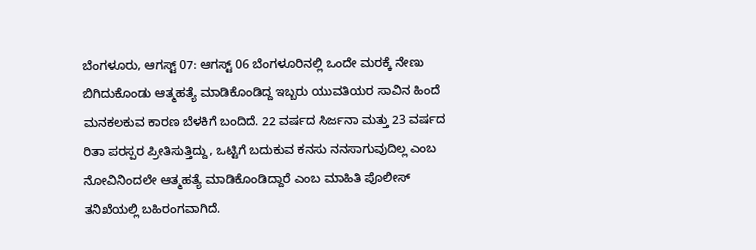ಬೆಂಗಳೂರು, ಆಗಸ್ಟ್ 07: ಆಗಸ್ಟ್ 06 ಬೆಂಗಳೂರಿನಲ್ಲಿ ಒಂದೇ ಮರಕ್ಕೆ ನೇಣು ಬಿಗಿದುಕೊಂಡು ಆತ್ಮಹತ್ಯೆ ಮಾಡಿಕೊಂಡಿದ್ದ ಇಬ್ಬರು ಯುವತಿಯರ ಸಾವಿನ ಹಿಂದೆ ಮನಕಲಕುವ ಕಾರಣ ಬೆಳಕಿಗೆ ಬಂದಿದೆ. 22 ವರ್ಷದ ಸಿರ್ಜನಾ ಮತ್ತು 23 ವರ್ಷದ ರಿತಾ ಪರಸ್ಪರ ಪ್ರೀತಿಸುತ್ತಿದ್ದು, ಒಟ್ಟಿಗೆ ಬದುಕುವ ಕನಸು ನನಸಾಗುವುದಿಲ್ಲ ಎಂಬ ನೋವಿನಿಂದಲೇ ಆತ್ಮಹತ್ಯೆ ಮಾಡಿಕೊಂಡಿದ್ದಾರೆ ಎಂಬ ಮಾಹಿತಿ ಪೊಲೀಸ್ ತನಿಖೆಯಲ್ಲಿ ಬಹಿರಂಗವಾಗಿದೆ.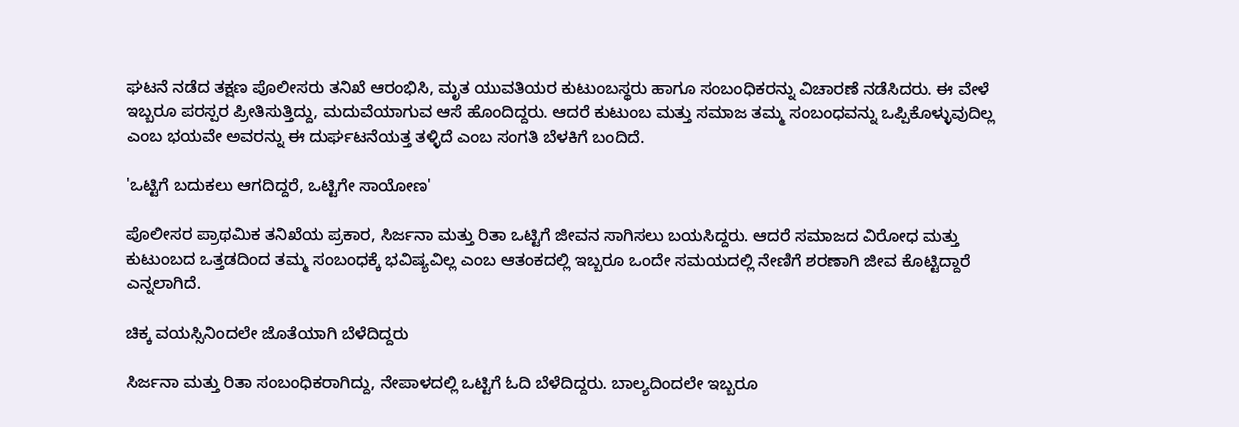ಘಟನೆ ನಡೆದ ತಕ್ಷಣ ಪೊಲೀಸರು ತನಿಖೆ ಆರಂಭಿಸಿ, ಮೃತ ಯುವತಿಯರ ಕುಟುಂಬಸ್ಥರು ಹಾಗೂ ಸಂಬಂಧಿಕರನ್ನು ವಿಚಾರಣೆ ನಡೆಸಿದರು. ಈ ವೇಳೆ ಇಬ್ಬರೂ ಪರಸ್ಪರ ಪ್ರೀತಿಸುತ್ತಿದ್ದು, ಮದುವೆಯಾಗುವ ಆಸೆ ಹೊಂದಿದ್ದರು. ಆದರೆ ಕುಟುಂಬ ಮತ್ತು ಸಮಾಜ ತಮ್ಮ ಸಂಬಂಧವನ್ನು ಒಪ್ಪಿಕೊಳ್ಳುವುದಿಲ್ಲ ಎಂಬ ಭಯವೇ ಅವರನ್ನು ಈ ದುರ್ಘಟನೆಯತ್ತ ತಳ್ಳಿದೆ ಎಂಬ ಸಂಗತಿ ಬೆಳಕಿಗೆ ಬಂದಿದೆ.

'ಒಟ್ಟಿಗೆ ಬದುಕಲು ಆಗದಿದ್ದರೆ, ಒಟ್ಟಿಗೇ ಸಾಯೋಣ'

ಪೊಲೀಸರ ಪ್ರಾಥಮಿಕ ತನಿಖೆಯ ಪ್ರಕಾರ, ಸಿರ್ಜನಾ ಮತ್ತು ರಿತಾ ಒಟ್ಟಿಗೆ ಜೀವನ ಸಾಗಿಸಲು ಬಯಸಿದ್ದರು. ಆದರೆ ಸಮಾಜದ ವಿರೋಧ ಮತ್ತು ಕುಟುಂಬದ ಒತ್ತಡದಿಂದ ತಮ್ಮ ಸಂಬಂಧಕ್ಕೆ ಭವಿಷ್ಯವಿಲ್ಲ ಎಂಬ ಆತಂಕದಲ್ಲಿ ಇಬ್ಬರೂ ಒಂದೇ ಸಮಯದಲ್ಲಿ ನೇಣಿಗೆ ಶರಣಾಗಿ ಜೀವ ಕೊಟ್ಟಿದ್ದಾರೆ ಎನ್ನಲಾಗಿದೆ.

ಚಿಕ್ಕ ವಯಸ್ಸಿನಿಂದಲೇ ಜೊತೆಯಾಗಿ ಬೆಳೆದಿದ್ದರು

ಸಿರ್ಜನಾ ಮತ್ತು ರಿತಾ ಸಂಬಂಧಿಕರಾಗಿದ್ದು, ನೇಪಾಳದಲ್ಲಿ ಒಟ್ಟಿಗೆ ಓದಿ ಬೆಳೆದಿದ್ದರು. ಬಾಲ್ಯದಿಂದಲೇ ಇಬ್ಬರೂ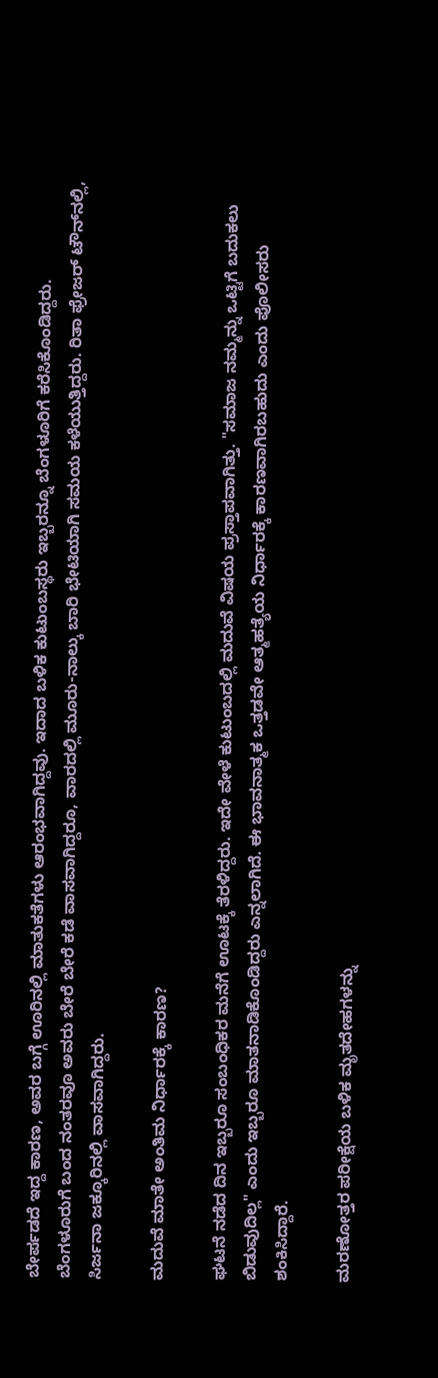ಬೇರ್ಪಡದೆ ಇದ್ದ ಕಾರಣ, ಅವರ ಬಗ್ಗೆ ಊರಿನಲ್ಲಿ ಮಾತುಕತೆಗಳು ಆರಂಭವಾಗಿದ್ದವು. ಇದಾದ ಬಳಿಕ ಕುಟುಂಬಸ್ಥರು ಇಬ್ಬರನ್ನೂ ಬೆಂಗಳೂರಿಗೆ ಕರೆಸಿಕೊಂಡಿದ್ದರು.
ಬೆಂಗಳೂರುಗೆ ಬಂದ ನಂತರವೂ ಅವರು ಬೇರೆ ಬೇರೆ ಕಡೆ ವಾಸವಾಗಿದ್ದರೂ, ವಾರದಲ್ಲಿ ಮೂರು-ನಾಲ್ಕು ಬಾರಿ ಭೇಟಿಯಾಗಿ ಸಮಯ ಕಳೆಯುತ್ತಿದ್ದರು. ರಿತಾ ಫ್ರೇಜರ್ ಟೌನ್‌ನಲ್ಲಿ, ಸಿರ್ಜನಾ ಜಕ್ಕೂರಿನಲ್ಲಿ ವಾಸವಾಗಿದ್ದರು.

ಮದುವೆ ಮಾತೇ ಅಂತಿಮ ನಿರ್ಧಾರಕ್ಕೆ ಕಾರಣ?

ಘಟನೆ ನಡೆದ ದಿನ ಇಬ್ಬರೂ ಸಂಬಂಧಿಕರ ಮನೆಗೆ ಊಟಕ್ಕೆ ತೆರಳಿದ್ದರು. ಇದೇ ವೇಳೆ ಕುಟುಂಬದಲ್ಲಿ ಮದುವೆ ವಿಷಯ ಪ್ರಸ್ತಾಪವಾಗಿತ್ತು. "ಸಮಾಜ ನಮ್ಮನ್ನು ಒಟ್ಟಿಗೆ ಬದುಕಲು ಬಿಡುವುದಿಲ್ಲ" ಎಂದು ಇಬ್ಬರೂ ಮಾತನಾಡಿಕೊಂಡಿದ್ದರು ಎನ್ನಲಾಗಿದೆ. ಈ ಭಾವನಾತ್ಮಕ ಒತ್ತಡವೇ ಆತ್ಮಹತ್ಯೆಯ ನಿರ್ಧಾರಕ್ಕೆ ಕಾರಣವಾಗಿರಬಹುದು ಎಂದು ಪೊಲೀಸರು ಶಂಕಿಸಿದ್ದಾರೆ.

ಮರಣೋತ್ತರ ಪರೀಕ್ಷೆಯ ಬಳಿಕ ಮೃತದೇಹಗಳನ್ನು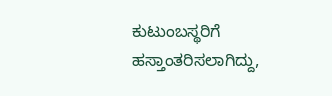ಕುಟುಂಬಸ್ಥರಿಗೆ ಹಸ್ತಾಂತರಿಸಲಾಗಿದ್ದು,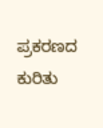ಪ್ರಕರಣದ ಕುರಿತು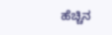ಹೆಚ್ಚಿನ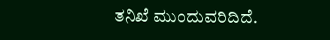ತನಿಖೆ ಮುಂದುವರಿದಿದೆ.